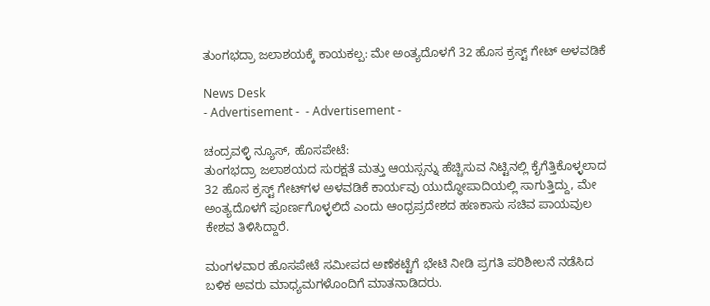ತುಂಗಭದ್ರಾ ಜಲಾಶಯಕ್ಕೆ ಕಾಯಕಲ್ಪ: ಮೇ ಅಂತ್ಯದೊಳಗೆ 32 ಹೊಸ ಕ್ರಸ್ಟ್ ಗೇಟ್‌ ಅಳವಡಿಕೆ

News Desk
- Advertisement -  - Advertisement -

ಚಂದ್ರವಳ್ಳಿ ನ್ಯೂಸ್, ಹೊಸಪೇಟೆ:
ತುಂಗಭದ್ರಾ ಜಲಾಶಯದ ಸುರಕ್ಷತೆ ಮತ್ತು ಆಯಸ್ಸನ್ನು ಹೆಚ್ಚಿಸುವ ನಿಟ್ಟಿನಲ್ಲಿ ಕೈಗೆತ್ತಿಕೊಳ್ಳಲಾದ 32 ಹೊಸ ಕ್ರಸ್ಟ್ ಗೇಟ್‌ಗಳ ಅಳವಡಿಕೆ ಕಾರ್ಯವು ಯುದ್ಧೋಪಾದಿಯಲ್ಲಿ ಸಾಗುತ್ತಿದ್ದು, ಮೇ ಅಂತ್ಯದೊಳಗೆ ಪೂರ್ಣಗೊಳ್ಳಲಿದೆ ಎಂದು ಆಂಧ್ರಪ್ರದೇಶದ ಹಣಕಾಸು ಸಚಿವ ಪಾಯವುಲ ಕೇಶವ ತಿಳಿಸಿದ್ದಾರೆ.

ಮಂಗಳವಾರ ಹೊಸಪೇಟೆ ಸಮೀಪದ ಅಣೆಕಟ್ಟೆಗೆ ಭೇಟಿ ನೀಡಿ ಪ್ರಗತಿ ಪರಿಶೀಲನೆ ನಡೆಸಿದ ಬಳಿಕ ಅವರು ಮಾಧ್ಯಮಗಳೊಂದಿಗೆ ಮಾತನಾಡಿದರು.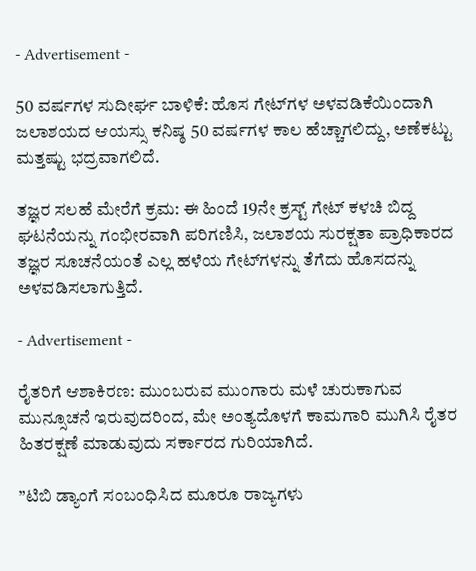- Advertisement -

50 ವರ್ಷಗಳ ಸುದೀರ್ಘ ಬಾಳಿಕೆ: ಹೊಸ ಗೇಟ್‌ಗಳ ಅಳವಡಿಕೆಯಿಂದಾಗಿ ಜಲಾಶಯದ ಆಯಸ್ಸು ಕನಿಷ್ಠ 50 ವರ್ಷಗಳ ಕಾಲ ಹೆಚ್ಚಾಗಲಿದ್ದು, ಅಣೆಕಟ್ಟು ಮತ್ತಷ್ಟು ಭದ್ರವಾಗಲಿದೆ.

ತಜ್ಞರ ಸಲಹೆ ಮೇರೆಗೆ ಕ್ರಮ: ಈ ಹಿಂದೆ 19ನೇ ಕ್ರಸ್ಟ್ ಗೇಟ್ ಕಳಚಿ ಬಿದ್ದ ಘಟನೆಯನ್ನು ಗಂಭೀರವಾಗಿ ಪರಿಗಣಿಸಿ, ಜಲಾಶಯ ಸುರಕ್ಷತಾ ಪ್ರಾಧಿಕಾರದ ತಜ್ಞರ ಸೂಚನೆಯಂತೆ ಎಲ್ಲ ಹಳೆಯ ಗೇಟ್‌ಗಳನ್ನು ತೆಗೆದು ಹೊಸದನ್ನು ಅಳವಡಿಸಲಾಗುತ್ತಿದೆ.

- Advertisement -

ರೈತರಿಗೆ ಆಶಾಕಿರಣ: ಮುಂಬರುವ ಮುಂಗಾರು ಮಳೆ ಚುರುಕಾಗುವ ಮುನ್ಸೂಚನೆ ಇರುವುದರಿಂದ, ಮೇ ಅಂತ್ಯದೊಳಗೆ ಕಾಮಗಾರಿ ಮುಗಿಸಿ ರೈತರ ಹಿತರಕ್ಷಣೆ ಮಾಡುವುದು ಸರ್ಕಾರದ ಗುರಿಯಾಗಿದೆ.

”ಟಿಬಿ ಡ್ಯಾಂಗೆ ಸಂಬಂಧಿಸಿದ ಮೂರೂ ರಾಜ್ಯಗಳು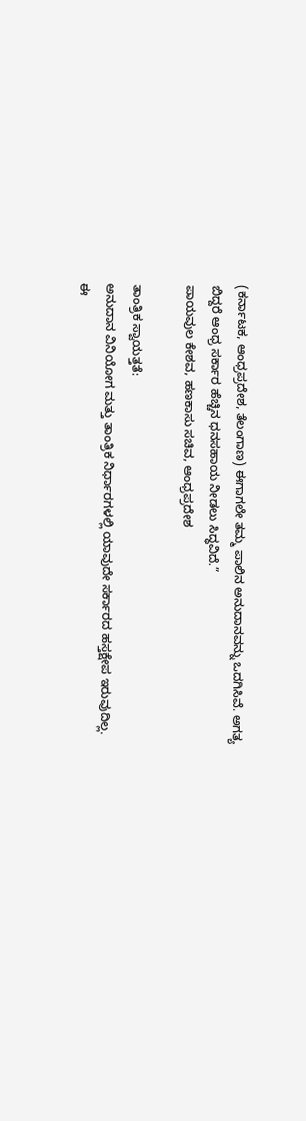(ಕರ್ನಾಟಕ, ಆಂಧ್ರಪ್ರದೇಶ, ತೆಲಂಗಾಣ) ಈಗಾಗಲೇ ತಮ್ಮ ಪಾಲಿನ ಅನುದಾನವನ್ನು ಒದಗಿಸಿವೆ. ಅಗತ್ಯ ಬಿದ್ದರೆ ಆಂಧ್ರ ಸರ್ಕಾರ ಹೆಚ್ಚಿನ ಧನಸಹಾಯ ನೀಡಲು ಸಿದ್ಧವಿದೆ.”
ಪಾಯವುಲ ಕೇಶವ, ಹಣಕಾಸು ಸಚಿವ, ಆಂಧ್ರಪ್ರದೇಶ

ತಾಂತ್ರಿಕ ಸ್ವಾಯತ್ತತೆ:
ಅನುದಾನ ವಿನಿಯೋಗ ಮತ್ತು ತಾಂತ್ರಿಕ ನಿರ್ಧಾರಗಳಲ್ಲಿ ಯಾವುದೇ ಸರ್ಕಾರದ ಹಸ್ತಕ್ಷೇಪ ಇರುವುದಿಲ್ಲ. ಈ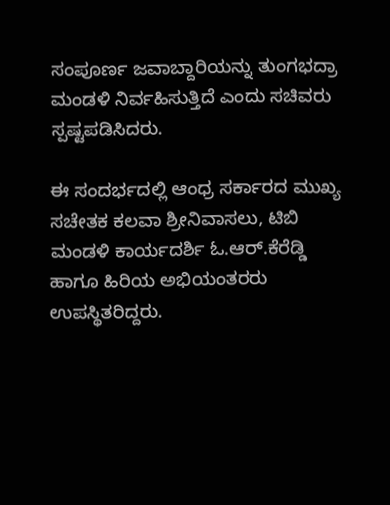ಸಂಪೂರ್ಣ ಜವಾಬ್ದಾರಿಯನ್ನು ತುಂಗಭದ್ರಾ ಮಂಡಳಿ ನಿರ್ವಹಿಸುತ್ತಿದೆ ಎಂದು ಸಚಿವರು ಸ್ಪಷ್ಟಪಡಿಸಿದರು.

ಈ ಸಂದರ್ಭದಲ್ಲಿ ಆಂಧ್ರ ಸರ್ಕಾರದ ಮುಖ್ಯ ಸಚೇತಕ ಕಲವಾ ಶ್ರೀನಿವಾಸಲು, ಟಿಬಿ ಮಂಡಳಿ ಕಾರ್ಯದರ್ಶಿ ಓ.ಆರ್.ಕೆರೆಡ್ಡಿ ಹಾಗೂ ಹಿರಿಯ ಅಭಿಯಂತರರು ಉಪಸ್ಥಿತರಿದ್ದರು.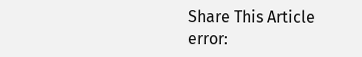Share This Article
error: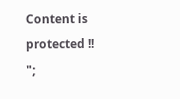Content is protected !!
";